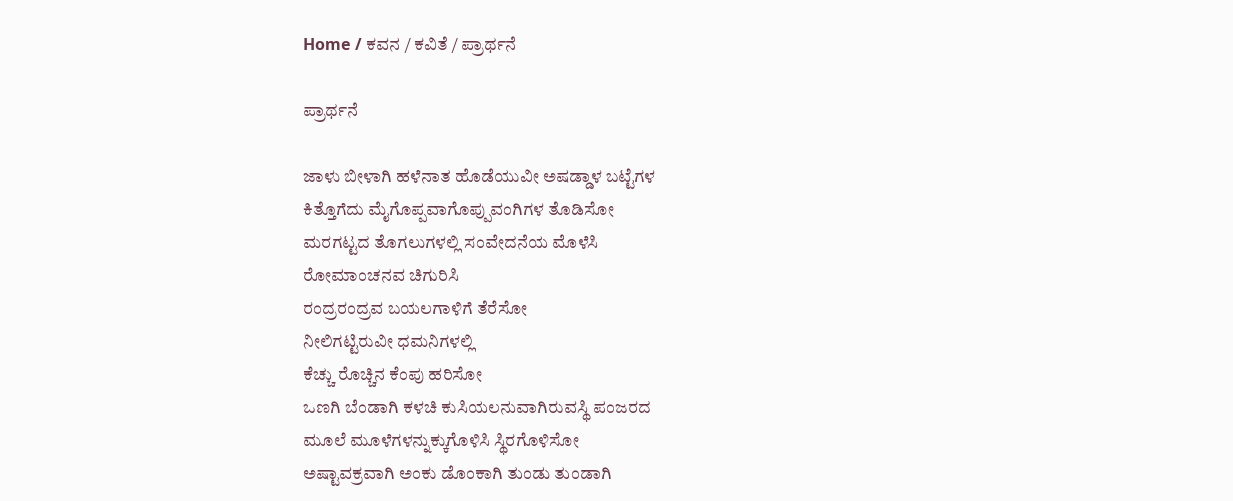Home / ಕವನ / ಕವಿತೆ / ಪ್ರಾರ್ಥನೆ

ಪ್ರಾರ್ಥನೆ

ಜಾಳು ಬೀಳಾಗಿ ಹಳೆನಾತ ಹೊಡೆಯುವೀ ಅಷಡ್ಡಾಳ ಬಟ್ಟೆಗಳ
ಕಿತ್ತೊಗೆದು ಮೈಗೊಪ್ಪವಾಗೊಪ್ಪುವಂಗಿಗಳ ತೊಡಿಸೋ
ಮರಗಟ್ಟದ ತೊಗಲುಗಳಲ್ಲಿ ಸಂವೇದನೆಯ ಮೊಳೆಸಿ
ರೋಮಾಂಚನವ ಚಿಗುರಿಸಿ
ರಂದ್ರರಂದ್ರವ ಬಯಲಗಾಳಿಗೆ ತೆರೆಸೋ
ನೀಲಿಗಟ್ಟಿರುವೀ ಧಮನಿಗಳಲ್ಲಿ
ಕೆಚ್ಚು ರೊಚ್ಚಿನ ಕೆಂಪು ಹರಿಸೋ
ಒಣಗಿ ಬೆಂಡಾಗಿ ಕಳಚಿ ಕುಸಿಯಲನುವಾಗಿರುವಸ್ಥಿ ಪಂಜರದ
ಮೂಲೆ ಮೂಳೆಗಳನ್ನುಕ್ಕುಗೊಳಿಸಿ ಸ್ಥಿರಗೊಳಿಸೋ
ಅಷ್ಟಾವಕ್ರವಾಗಿ ಅಂಕು ಡೊಂಕಾಗಿ ತುಂಡು ತುಂಡಾಗಿ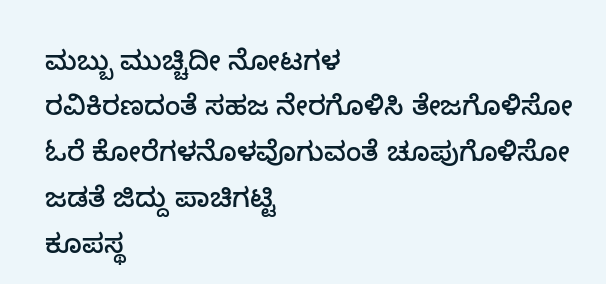ಮಬ್ಬು ಮುಚ್ಚಿದೀ ನೋಟಗಳ
ರವಿಕಿರಣದಂತೆ ಸಹಜ ನೇರಗೊಳಿಸಿ ತೇಜಗೊಳಿಸೋ
ಓರೆ ಕೋರೆಗಳನೊಳವೊಗುವಂತೆ ಚೂಪುಗೊಳಿಸೋ
ಜಡತೆ ಜಿದ್ದು ಪಾಚಿಗಟ್ಟಿ
ಕೂಪಸ್ಥ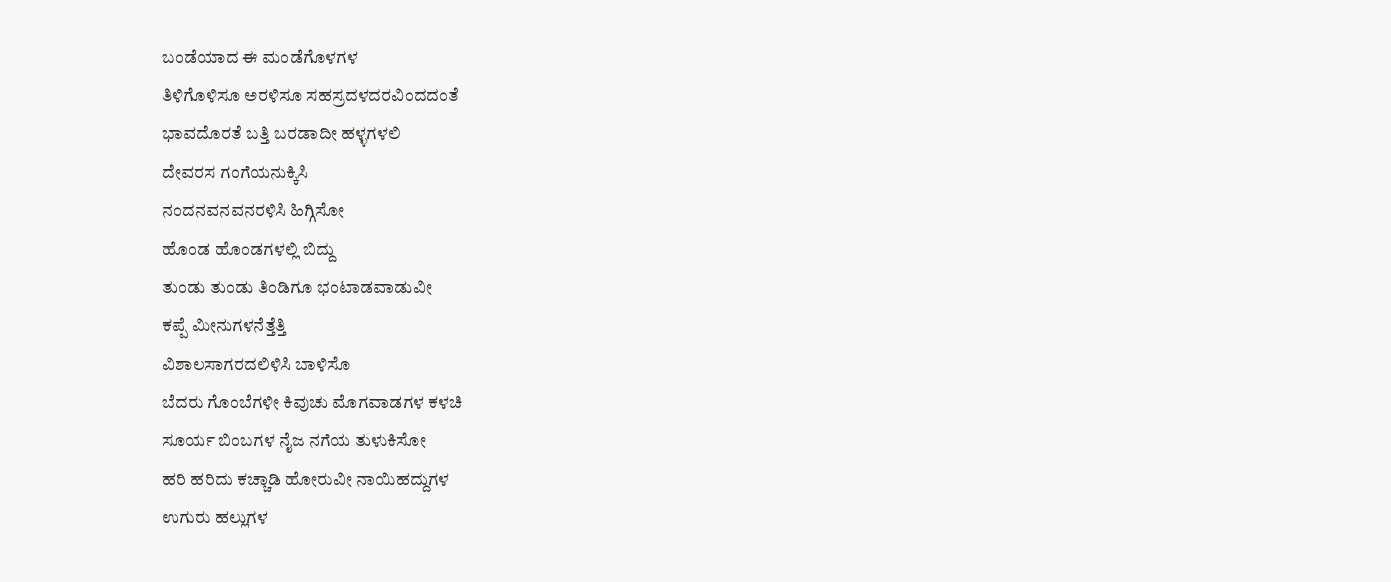ಬಂಡೆಯಾದ ಈ ಮಂಡೆಗೊಳಗಳ
ತಿಳಿಗೊಳಿಸೂ ಅರಳಿಸೂ ಸಹಸ್ರದಳದರವಿಂದದಂತೆ
ಭಾವದೊರತೆ ಬತ್ತಿ ಬರಡಾದೀ ಹಳ್ಳಗಳಲಿ
ದೇವರಸ ಗಂಗೆಯನುಕ್ಕಿಸಿ
ನಂದನವನವನರಳಿಸಿ ಹಿಗ್ಗಿಸೋ
ಹೊಂಡ ಹೊಂಡಗಳಲ್ಲಿ ಬಿದ್ದು
ತುಂಡು ತುಂಡು ತಿಂಡಿಗೂ ಭಂಟಾಡವಾಡುವೀ
ಕಪ್ಪೆ ಮೀನುಗಳನೆತ್ತೆತ್ತಿ
ವಿಶಾಲಸಾಗರದಲಿಳಿಸಿ ಬಾಳಿಸೊ
ಬೆದರು ಗೊಂಬೆಗಳೀ ಕಿವುಚು ಮೊಗವಾಡಗಳ ಕಳಚಿ
ಸೂರ್ಯ ಬಿಂಬಗಳ ನೈಜ ನಗೆಯ ತುಳುಕಿಸೋ
ಹರಿ ಹರಿದು ಕಚ್ಚಾಡಿ ಹೋರುವೀ ನಾಯಿಹದ್ದುಗಳ
ಉಗುರು ಹಲ್ಲುಗಳ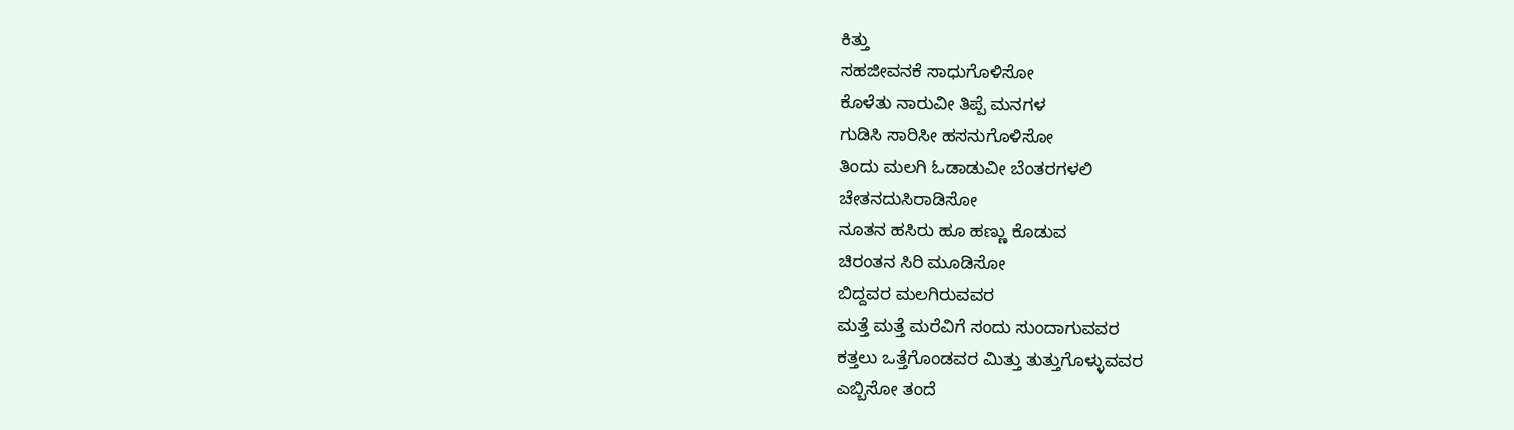ಕಿತ್ತು
ಸಹಜೀವನಕೆ ಸಾಧುಗೊಳಿಸೋ
ಕೊಳೆತು ನಾರುವೀ ತಿಪ್ಪೆ ಮನಗಳ
ಗುಡಿಸಿ ಸಾರಿಸೀ ಹಸನುಗೊಳಿಸೋ
ತಿಂದು ಮಲಗಿ ಓಡಾಡುವೀ ಬೆಂತರಗಳಲಿ
ಚೇತನದುಸಿರಾಡಿಸೋ
ನೂತನ ಹಸಿರು ಹೂ ಹಣ್ಣು ಕೊಡುವ
ಚಿರಂತನ ಸಿರಿ ಮೂಡಿಸೋ
ಬಿದ್ದವರ ಮಲಗಿರುವವರ
ಮತ್ತೆ ಮತ್ತೆ ಮರೆವಿಗೆ ಸಂದು ಸುಂದಾಗುವವರ
ಕತ್ತಲು ಒತ್ತೆಗೊಂಡವರ ಮಿತ್ತು ತುತ್ತುಗೊಳ್ಳುವವರ
ಎಬ್ಬಿಸೋ ತಂದೆ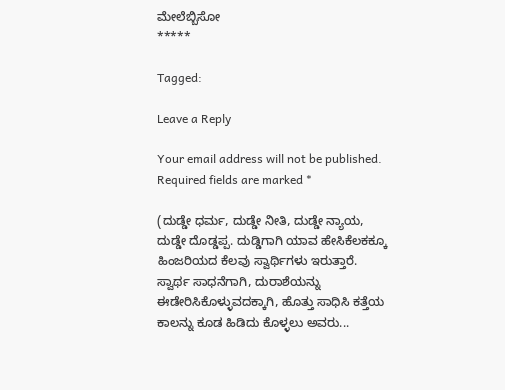ಮೇಲೆಬ್ಬಿಸೋ
*****

Tagged:

Leave a Reply

Your email address will not be published. Required fields are marked *

(ದುಡ್ಡೇ ಧರ್ಮ, ದುಡ್ಡೇ ನೀತಿ, ದುಡ್ಡೇ ನ್ಯಾಯ, ದುಡ್ಡೇ ದೊಡ್ಡಪ್ಪ. ದುಡ್ಡಿಗಾಗಿ ಯಾವ ಹೇಸಿಕೆಲಕಕ್ಕೂ ಹಿಂಜರಿಯದ ಕೆಲವು ಸ್ವಾರ್ಥಿಗಳು ಇರುತ್ತಾರೆ. ಸ್ವಾರ್ಥ ಸಾಧನೆಗಾಗಿ, ದುರಾಶೆಯನ್ನು ಈಡೇರಿಸಿಕೊಳ್ಳುವದಕ್ಕಾಗಿ, ಹೊತ್ತು ಸಾಧಿಸಿ ಕತ್ತೆಯ ಕಾಲನ್ನು ಕೂಡ ಹಿಡಿದು ಕೊಳ್ಳಲು ಅವರು...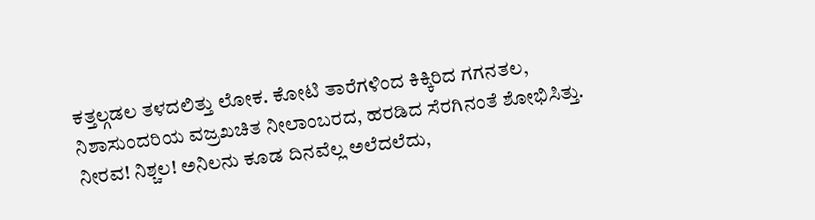ಕತ್ತಲ್ಗಡಲ ತಳದಲಿತ್ತು ಲೋಕ. ಕೋಟಿ ತಾರೆಗಳಿಂದ ಕಿಕ್ಕಿರಿದ ಗಗನತಲ, ನಿಶಾಸುಂದರಿಯ ವಜ್ರಖಚಿತ ನೀಲಾಂಬರದ, ಹರಡಿದ ಸೆರಗಿನಂತೆ ಶೋಭಿಸಿತ್ತು. ನೀರವ! ನಿಶ್ಚಲ! ಅನಿಲನು ಕೂಡ ದಿನವೆಲ್ಲ ಅಲೆದಲೆದು,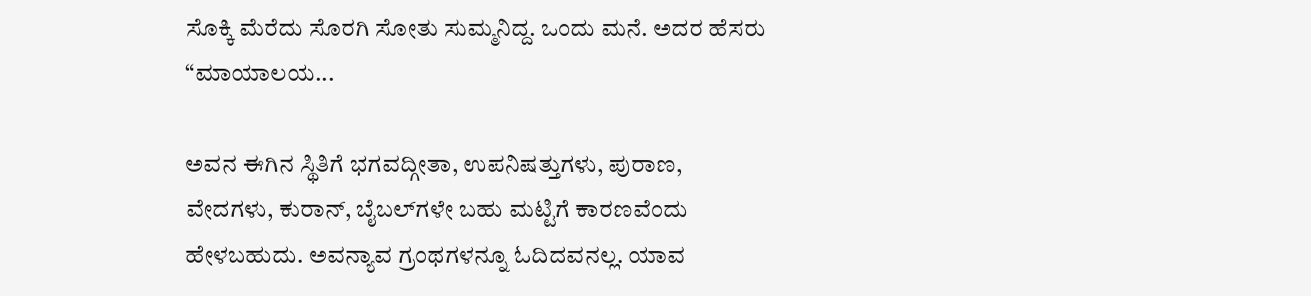ಸೊಕ್ಕಿ ಮೆರೆದು ಸೊರಗಿ ಸೋತು ಸುಮ್ಮನಿದ್ದ. ಒಂದು ಮನೆ. ಅದರ ಹೆಸರು “ಮಾಯಾಲಯ...

ಅವನ ಈಗಿನ ಸ್ಥಿತಿಗೆ ಭಗವದ್ಗೀತಾ, ಉಪನಿಷತ್ತುಗಳು, ಪುರಾಣ, ವೇದಗಳು, ಕುರಾನ್, ಬೈಬಲ್‌ಗಳೇ ಬಹು ಮಟ್ಟಿಗೆ ಕಾರಣವೆಂದು ಹೇಳಬಹುದು. ಅವನ್ಯಾವ ಗ್ರಂಥಗಳನ್ನೂ ಓದಿದವನಲ್ಲ. ಯಾವ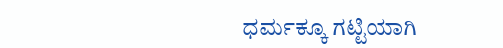ಧರ್ಮಕ್ಕೂ ಗಟ್ಟಿಯಾಗಿ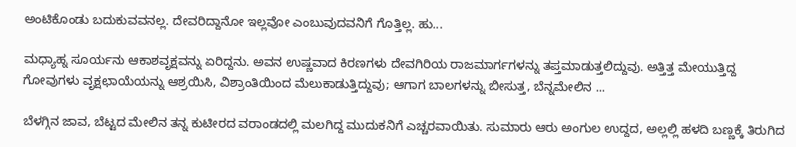ಅಂಟಿಕೊಂಡು ಬದುಕುವವನಲ್ಲ. ದೇವರಿದ್ದಾನೋ ಇಲ್ಲವೋ ಎಂಬುವುದವನಿಗೆ ಗೊತ್ತಿಲ್ಲ. ಹು...

ಮಧ್ಯಾಹ್ನ ಸೂರ್ಯನು ಆಕಾಶವೃಕ್ಷವನ್ನು ಏರಿದ್ದನು. ಅವನ ಉಷ್ಣವಾದ ಕಿರಣಗಳು ದೇವಗಿರಿಯ ರಾಜಮಾರ್ಗಗಳನ್ನು ತಪ್ತಮಾಡುತ್ತಲಿದ್ದುವು. ಅತ್ತಿತ್ತ ಮೇಯುತ್ತಿದ್ದ ಗೋವುಗಳು ವೃಕ್ಷಛಾಯೆಯನ್ನು ಆಶ್ರಯಿಸಿ, ವಿಶ್ರಾಂತಿಯಿಂದ ಮೆಲುಕಾಡುತ್ತಿದ್ದುವು; ಆಗಾಗ ಬಾಲಗಳನ್ನು ಬೀಸುತ್ತ, ಬೆನ್ನಮೇಲಿನ ...

ಬೆಳಗ್ಗಿನ ಜಾವ, ಬೆಟ್ಟದ ಮೇಲಿನ ತನ್ನ ಕುಟೀರದ ವರಾಂಡದಲ್ಲಿ ಮಲಗಿದ್ದ ಮುದುಕನಿಗೆ ಎಚ್ಚರವಾಯಿತು. ಸುಮಾರು ಆರು ಅಂಗುಲ ಉದ್ದದ, ಅಲ್ಲಲ್ಲಿ ಹಳದಿ ಬಣ್ಣಕ್ಕೆ ತಿರುಗಿದ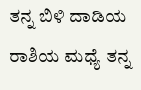ತನ್ನ ಬಿಳಿ ದಾಡಿಯ ರಾಶಿಯ ಮಧ್ಯೆ ತನ್ನ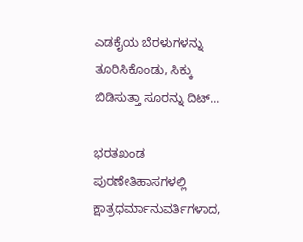ಎಡಕೈಯ ಬೆರಳುಗಳನ್ನು ತೂರಿಸಿಕೊಂಡು, ಸಿಕ್ಕು ಬಿಡಿಸುತ್ತಾ ಸೂರನ್ನು ದಿಟ್...

ಭರತಖಂಡ ಪುರಣೇತಿಹಾಸಗಳಲ್ಲಿ ಕ್ಷಾತ್ರಧರ್ಮಾನುವರ್ತಿಗಳಾದ,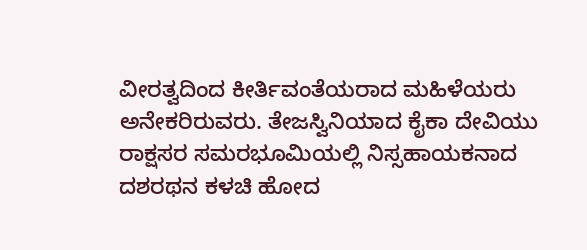ವೀರತ್ವದಿಂದ ಕೀರ್ತಿವಂತೆಯರಾದ ಮಹಿಳೆಯರು ಅನೇಕರಿರುವರು. ತೇಜಸ್ವಿನಿಯಾದ ಕೈಕಾ ದೇವಿಯು ರಾಕ್ಷಸರ ಸಮರಭೂಮಿಯಲ್ಲಿ ನಿಸ್ಸಹಾಯಕನಾದ ದಶರಥನ ಕಳಚಿ ಹೋದ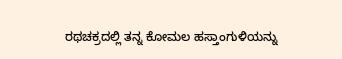ರಥಚಕ್ರದಲ್ಲಿ ತನ್ನ ಕೋಮಲ ಹಸ್ತಾಂಗುಳಿಯನ್ನು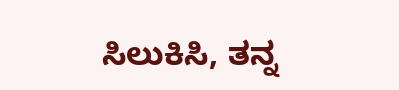ಸಿಲುಕಿಸಿ, ತನ್ನ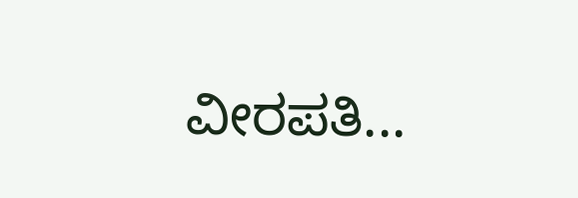ವೀರಪತಿ...